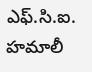ఎఫ్.సి.ఐ. హమాలీ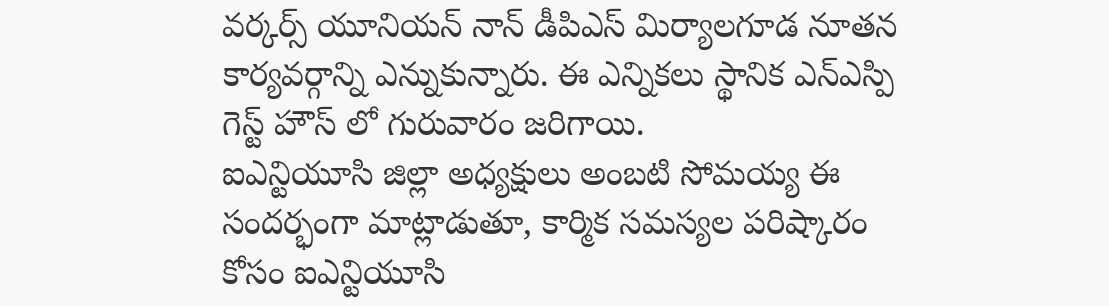వర్కర్స్ యూనియన్ నాన్ డీపిఎస్ మిర్యాలగూడ నూతన కార్యవర్గాన్ని ఎన్నుకున్నారు. ఈ ఎన్నికలు స్థానిక ఎన్ఎస్పి గెస్ట్ హౌస్ లో గురువారం జరిగాయి.
ఐఎన్టియూసి జిల్లా అధ్యక్షులు అంబటి సోమయ్య ఈ సందర్భంగా మాట్లాడుతూ, కార్మిక సమస్యల పరిష్కారం కోసం ఐఎన్టియూసి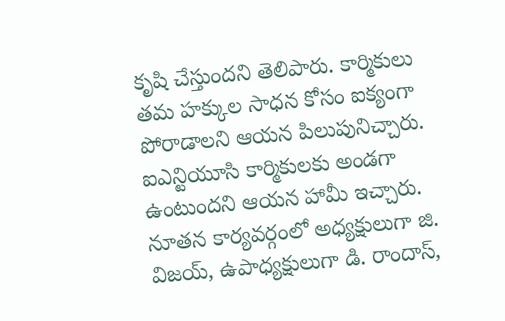కృషి చేస్తుందని తెలిపారు. కార్మికులు తమ హక్కుల సాధన కోసం ఐక్యంగా పోరాడాలని ఆయన పిలుపునిచ్చారు. ఐఎన్టియూసి కార్మికులకు అండగా ఉంటుందని ఆయన హామీ ఇచ్చారు.
నూతన కార్యవర్గంలో అధ్యక్షులుగా జి. విజయ్, ఉపాధ్యక్షులుగా డి. రాందాస్,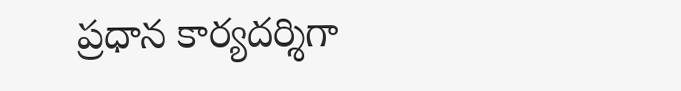ప్రధాన కార్యదర్శిగా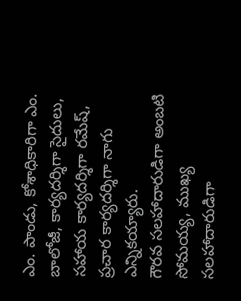ఎం. పాండు, కోశాధికారిగా ఎం. బాలోజీ, కార్యదర్శిగా సైదులు, సహాయ కార్యదర్శిగా రమేష్, ప్రచార కార్యదర్శిగా నాగు ఎన్నికయ్యారు.
గౌరవ సలహాదారుడిగా అంబటి సోమయ్య, ముఖ్య సలహాదారుడిగా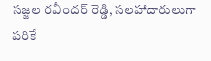సజ్జల రవీందర్ రెడ్డి, సలహాదారులుగా పరికే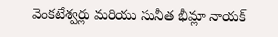వెంకటేశ్వర్లు మరియు సునీత భీమ్లా నాయక్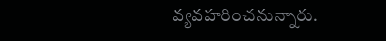వ్యవహరించనున్నారు.